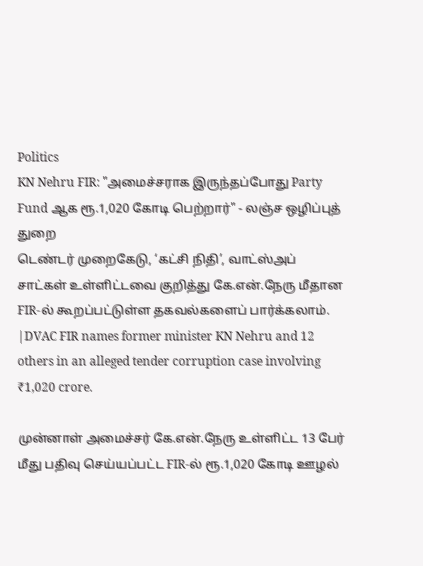Politics
KN Nehru FIR: "அமைச்சராக இருந்தப்போது Party Fund ஆக ரூ.1,020 கோடி பெற்றார்" - லஞ்ச ஒழிப்புத் துறை
டெண்டர் முறைகேடு, ‘கட்சி நிதி’, வாட்ஸ்அப் சாட்கள் உள்ளிட்டவை குறித்து கே.என்.நேரு மீதான FIR-ல் கூறப்பட்டுள்ள தகவல்களைப் பார்க்கலாம். |DVAC FIR names former minister KN Nehru and 12 others in an alleged tender corruption case involving ₹1,020 crore.

முன்னாள் அமைச்சர் கே.என்.நேரு உள்ளிட்ட 13 பேர் மீது பதிவு செய்யப்பட்ட FIR-ல் ரூ.1,020 கோடி ஊழல்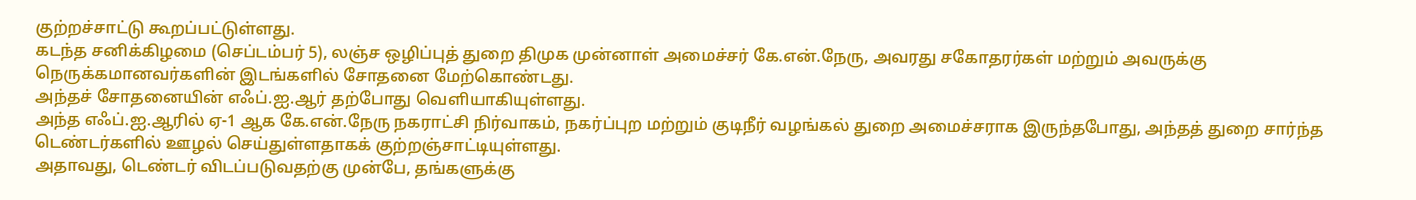குற்றச்சாட்டு கூறப்பட்டுள்ளது.
கடந்த சனிக்கிழமை (செப்டம்பர் 5), லஞ்ச ஒழிப்புத் துறை திமுக முன்னாள் அமைச்சர் கே.என்.நேரு, அவரது சகோதரர்கள் மற்றும் அவருக்கு நெருக்கமானவர்களின் இடங்களில் சோதனை மேற்கொண்டது.
அந்தச் சோதனையின் எஃப்.ஐ.ஆர் தற்போது வெளியாகியுள்ளது.
அந்த எஃப்.ஐ.ஆரில் ஏ-1 ஆக கே.என்.நேரு நகராட்சி நிர்வாகம், நகர்ப்புற மற்றும் குடிநீர் வழங்கல் துறை அமைச்சராக இருந்தபோது, அந்தத் துறை சார்ந்த டெண்டர்களில் ஊழல் செய்துள்ளதாகக் குற்றஞ்சாட்டியுள்ளது.
அதாவது, டெண்டர் விடப்படுவதற்கு முன்பே, தங்களுக்கு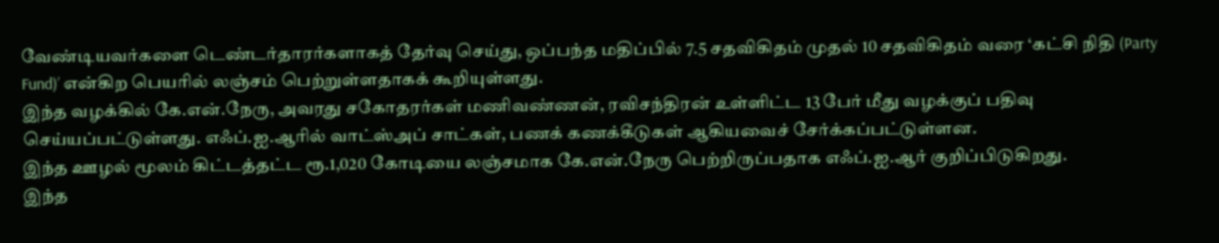வேண்டியவர்களை டெண்டர்தாரர்களாகத் தேர்வு செய்து, ஒப்பந்த மதிப்பில் 7.5 சதவிகிதம் முதல் 10 சதவிகிதம் வரை ‘கட்சி நிதி (Party Fund)’ என்கிற பெயரில் லஞ்சம் பெற்றுள்ளதாகக் கூறியுள்ளது.
இந்த வழக்கில் கே.என்.நேரு, அவரது சகோதரர்கள் மணிவண்ணன், ரவிசந்திரன் உள்ளிட்ட 13 பேர் மீது வழக்குப் பதிவு செய்யப்பட்டுள்ளது. எஃப்.ஐ.ஆரில் வாட்ஸ்அப் சாட்கள், பணக் கணக்கீடுகள் ஆகியவைச் சேர்க்கப்பட்டுள்ளன.
இந்த ஊழல் மூலம் கிட்டத்தட்ட ரூ.1,020 கோடியை லஞ்சமாக கே.என்.நேரு பெற்றிருப்பதாக எஃப்.ஐ.ஆர் குறிப்பிடுகிறது.
இந்த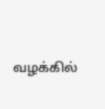வழக்கில்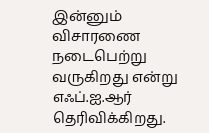இன்னும் விசாரணை நடைபெற்று வருகிறது என்று எஃப்.ஐ.ஆர் தெரிவிக்கிறது.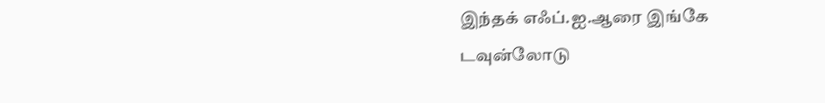இந்தக் எஃப்.ஐ.ஆரை இங்கே டவுன்லோடு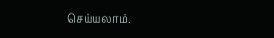செய்யலாம்.